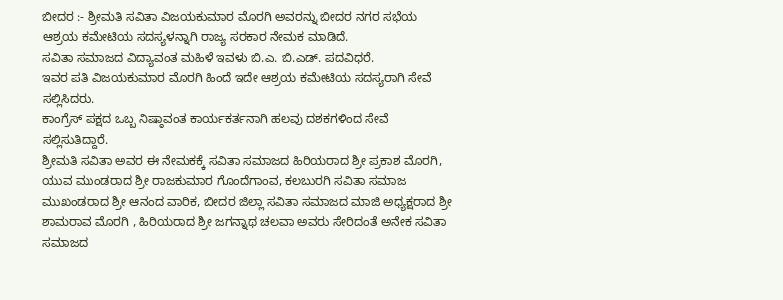ಬೀದರ :- ಶ್ರೀಮತಿ ಸವಿತಾ ವಿಜಯಕುಮಾರ ಮೊರಗಿ ಅವರನ್ನು ಬೀದರ ನಗರ ಸಭೆಯ ಆಶ್ರಯ ಕಮೇಟಿಯ ಸದಸ್ಯಳನ್ನಾಗಿ ರಾಜ್ಯ ಸರಕಾರ ನೇಮಕ ಮಾಡಿದೆ.
ಸವಿತಾ ಸಮಾಜದ ವಿದ್ಯಾವಂತ ಮಹಿಳೆ ಇವಳು ಬಿ.ಎ. ಬಿ.ಎಡ್. ಪದವಿಧರೆ.
ಇವರ ಪತಿ ವಿಜಯಕುಮಾರ ಮೊರಗಿ ಹಿಂದೆ ಇದೇ ಆಶ್ರಯ ಕಮೇಟಿಯ ಸದಸ್ಯರಾಗಿ ಸೇವೆ ಸಲ್ಲಿಸಿದರು.
ಕಾಂಗ್ರೆಸ್ ಪಕ್ಷದ ಒಬ್ಬ ನಿಷ್ಠಾವಂತ ಕಾರ್ಯಕರ್ತನಾಗಿ ಹಲವು ದಶಕಗಳಿಂದ ಸೇವೆ ಸಲ್ಲಿಸುತಿದ್ದಾರೆ.
ಶ್ರೀಮತಿ ಸವಿತಾ ಅವರ ಈ ನೇಮಕಕ್ಕೆ ಸವಿತಾ ಸಮಾಜದ ಹಿರಿಯರಾದ ಶ್ರೀ ಪ್ರಕಾಶ ಮೊರಗಿ, ಯುವ ಮುಂಡರಾದ ಶ್ರೀ ರಾಜಕುಮಾರ ಗೊಂದೆಗಾಂವ, ಕಲಬುರಗಿ ಸವಿತಾ ಸಮಾಜ ಮುಖಂಡರಾದ ಶ್ರೀ ಆನಂದ ವಾರಿಕ, ಬೀದರ ಜಿಲ್ಲಾ ಸವಿತಾ ಸಮಾಜದ ಮಾಜಿ ಅಧ್ಯಕ್ಷರಾದ ಶ್ರೀ ಶಾಮರಾವ ಮೊರಗಿ , ಹಿರಿಯರಾದ ಶ್ರೀ ಜಗನ್ನಾಥ ಚಲವಾ ಅವರು ಸೇರಿದಂತೆ ಅನೇಕ ಸವಿತಾ ಸಮಾಜದ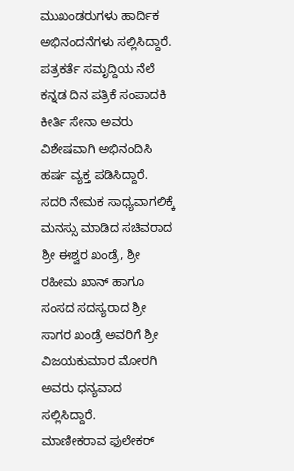ಮುಖಂಡರುಗಳು ಹಾರ್ದಿಕ ಅಭಿನಂದನೆಗಳು ಸಲ್ಲಿಸಿದ್ದಾರೆ.
ಪತ್ರಕರ್ತೆ ಸಮೃದ್ದಿಯ ನೆಲೆ ಕನ್ನಡ ದಿನ ಪತ್ರಿಕೆ ಸಂಪಾದಕಿ ಕೀರ್ತಿ ಸೇನಾ ಅವರು ವಿಶೇಷವಾಗಿ ಅಭಿನಂದಿಸಿ ಹರ್ಷ ವ್ಯಕ್ತ ಪಡಿಸಿದ್ದಾರೆ.
ಸದರಿ ನೇಮಕ ಸಾಧ್ಯವಾಗಲಿಕ್ಕೆ ಮನಸ್ಸು ಮಾಡಿದ ಸಚಿವರಾದ ಶ್ರೀ ಈಶ್ವರ ಖಂಡ್ರೆ, ಶ್ರೀ ರಹೀಮ ಖಾನ್ ಹಾಗೂ ಸಂಸದ ಸದಸ್ಯರಾದ ಶ್ರೀ ಸಾಗರ ಖಂಡ್ರೆ ಅವರಿಗೆ ಶ್ರೀ ವಿಜಯಕುಮಾರ ಮೋರಗಿ ಅವರು ಧನ್ಯವಾದ ಸಲ್ಲಿಸಿದ್ದಾರೆ.
ಮಾಣೀಕರಾವ ಫುಲೇಕರ್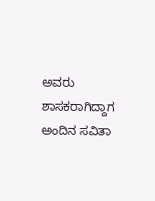ಅವರು ಶಾಸಕರಾಗಿದ್ದಾಗ ಅಂದಿನ ಸವಿತಾ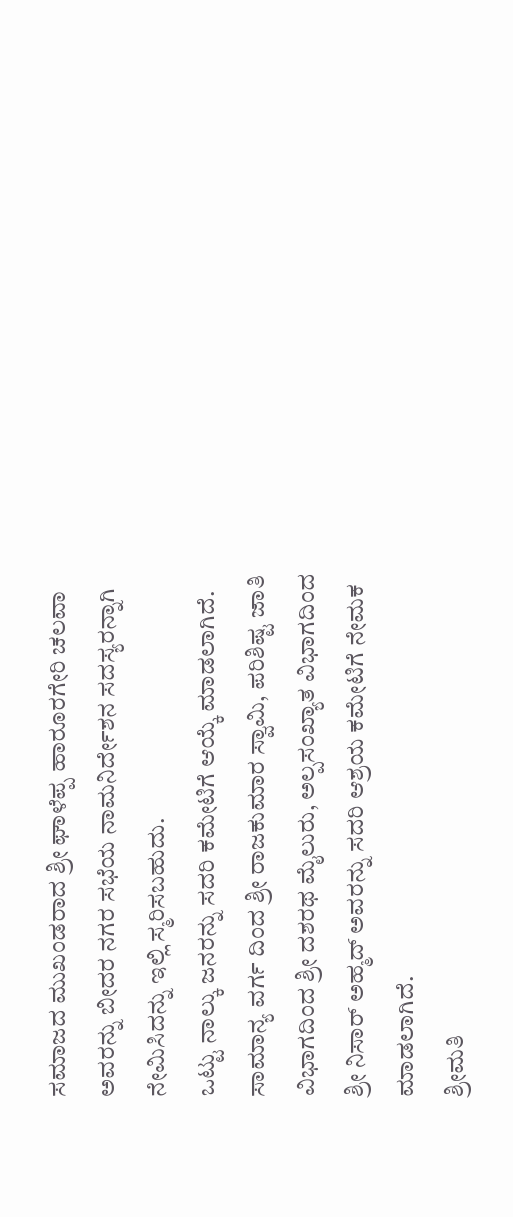ಸಮಾಜದ ಮುಖಂಡರಾದ ಶ್ರೀ ಘಾಳೆಪ್ಪ ಹಾರೂರಗೇರಿ ಚಲವಾ ಅವರನ್ನು ಬೀದರ ನಗರ ಸಭೆಯ ನಾಮನಿರ್ದೇಶನ ಸದಸ್ಯರನ್ನಾಗಿ ನೇಮಿಸಿದನ್ನು ಇಲ್ಲಿ ಸ್ಮರಿಸಬಹುದು.
ಒಟ್ಟು ನಾಲ್ಕು ಜನರನ್ನು ಸದರಿ ಕಮೇಟಿಗೆ ಆಯ್ಕೆ ಮಾಡಲಾಗಿದೆ.
ಸಾಮಾನ್ಯ ವರ್ಗ ದಿಂದ ಶ್ರೀ ರಾಜಕುಮಾರ ಸ್ವಾಮಿ, ಪರಿಶಿಷ್ಟ ಜಾತಿ ವಿಭಾಗದಿಂದ ಶ್ರೀ ದಶರಥ ಮೈಲುರು, ಅಲ್ಪಸಂಖ್ಯಾತ ವಿಭಾಗದಿಂದ ಶ್ರೀ ನಿಸಾರ್ ಅಹ್ಮದ್ ಅವರನ್ನು ಸದರಿ ಆಶ್ರಯ ಕಮೇಟಿಗೆ ನೇಮಕ ಮಾಡಲಾಗಿದೆ.
ಶ್ರೀಮತಿ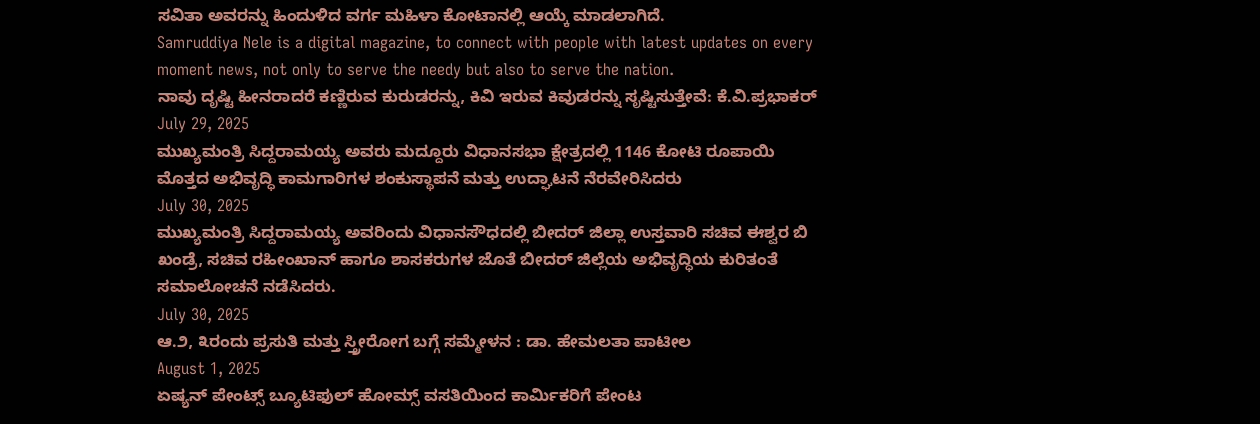ಸವಿತಾ ಅವರನ್ನು ಹಿಂದುಳಿದ ವರ್ಗ ಮಹಿಳಾ ಕೋಟಾನಲ್ಲಿ ಆಯ್ಕೆ ಮಾಡಲಾಗಿದೆ.
Samruddiya Nele is a digital magazine, to connect with people with latest updates on every moment news, not only to serve the needy but also to serve the nation.
ನಾವು ದೃಷ್ಟಿ ಹೀನರಾದರೆ ಕಣ್ಣಿರುವ ಕುರುಡರನ್ನು, ಕಿವಿ ಇರುವ ಕಿವುಡರನ್ನು ಸೃಷ್ಟಿಸುತ್ತೇವೆ: ಕೆ.ವಿ.ಪ್ರಭಾಕರ್
July 29, 2025
ಮುಖ್ಯಮಂತ್ರಿ ಸಿದ್ದರಾಮಯ್ಯ ಅವರು ಮದ್ದೂರು ವಿಧಾನಸಭಾ ಕ್ಷೇತ್ರದಲ್ಲಿ 1146 ಕೋಟಿ ರೂಪಾಯಿ ಮೊತ್ತದ ಅಭಿವೃದ್ಧಿ ಕಾಮಗಾರಿಗಳ ಶಂಕುಸ್ಥಾಪನೆ ಮತ್ತು ಉದ್ಘಾಟನೆ ನೆರವೇರಿಸಿದರು
July 30, 2025
ಮುಖ್ಯಮಂತ್ರಿ ಸಿದ್ದರಾಮಯ್ಯ ಅವರಿಂದು ವಿಧಾನಸೌಧದಲ್ಲಿ ಬೀದರ್ ಜಿಲ್ಲಾ ಉಸ್ತವಾರಿ ಸಚಿವ ಈಶ್ವರ ಬಿ ಖಂಡ್ರೆ, ಸಚಿವ ರಹೀಂಖಾನ್ ಹಾಗೂ ಶಾಸಕರುಗಳ ಜೊತೆ ಬೀದರ್ ಜಿಲ್ಲೆಯ ಅಭಿವೃದ್ಧಿಯ ಕುರಿತಂತೆ ಸಮಾಲೋಚನೆ ನಡೆಸಿದರು.
July 30, 2025
ಆ.೨, ೩ರಂದು ಪ್ರಸುತಿ ಮತ್ತು ಸ್ತ್ರೀರೋಗ ಬಗ್ಗೆ ಸಮ್ಮೇಳನ : ಡಾ. ಹೇಮಲತಾ ಪಾಟೀಲ
August 1, 2025
ಏಷ್ಯನ್ ಪೇಂಟ್ಸ್ ಬ್ಯೂಟಿಫುಲ್ ಹೋಮ್ಸ್ ವಸತಿಯಿಂದ ಕಾರ್ಮಿಕರಿಗೆ ಪೇಂಟ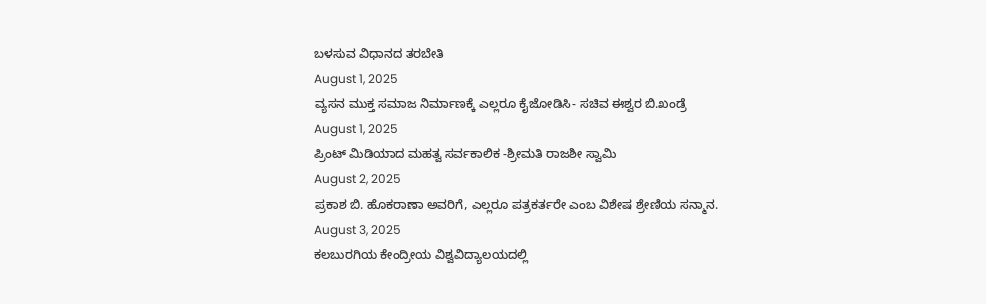ಬಳಸುವ ವಿಧಾನದ ತರಬೇತಿ
August 1, 2025
ವ್ಯಸನ ಮುಕ್ತ ಸಮಾಜ ನಿರ್ಮಾಣಕ್ಕೆ ಎಲ್ಲರೂ ಕೈಜೋಡಿಸಿ- ಸಚಿವ ಈಶ್ವರ ಬಿ.ಖಂಡ್ರೆ
August 1, 2025
ಪ್ರಿಂಟ್ ಮಿಡಿಯಾದ ಮಹತ್ವ ಸರ್ವಕಾಲಿಕ -ಶ್ರೀಮತಿ ರಾಜಶೀ ಸ್ವಾಮಿ
August 2, 2025
ಪ್ರಕಾಶ ಬಿ. ಹೊಕರಾಣಾ ಅವರಿಗೆ, ಎಲ್ಲರೂ ಪತ್ರಕರ್ತರೇ ಎಂಬ ವಿಶೇಷ ಶ್ರೇಣಿಯ ಸನ್ಮಾನ.
August 3, 2025
ಕಲಬುರಗಿಯ ಕೇಂದ್ರೀಯ ವಿಶ್ವವಿದ್ಯಾಲಯದಲ್ಲಿ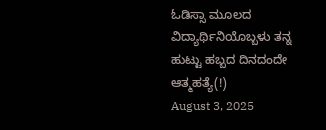ಓಡಿಸ್ಸಾ ಮೂಲದ ವಿದ್ಯಾರ್ಥಿನಿಯೊಬ್ಬಳು ತನ್ನ ಹುಟ್ಟು ಹಬ್ಬದ ದಿನದಂದೇ ಆತ್ಮಹತ್ಯೆ(!)
August 3, 2025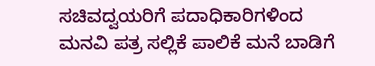ಸಚಿವದ್ವಯರಿಗೆ ಪದಾಧಿಕಾರಿಗಳಿಂದ ಮನವಿ ಪತ್ರ ಸಲ್ಲಿಕೆ ಪಾಲಿಕೆ ಮನೆ ಬಾಡಿಗೆ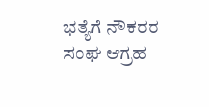ಭತ್ಯೆಗೆ ನೌಕರರ ಸಂಘ ಆಗ್ರಹ